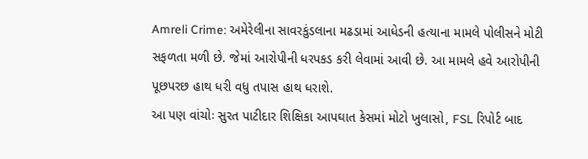Amreli Crime: અમેરેલીના સાવરકુંડલાના મઢડામાં આધેડની હત્યાના મામલે પોલીસને મોટી સફળતા મળી છે. જેમાં આરોપીની ધરપકડ કરી લેવામાં આવી છે. આ મામલે હવે આરોપીની પૂછપરછ હાથ ધરી વધુ તપાસ હાથ ધરાશે.
આ પણ વાંચોઃ સુરત પાટીદાર શિક્ષિકા આપઘાત કેસમાં મોટો ખુલાસો, FSL રિપોર્ટ બાદ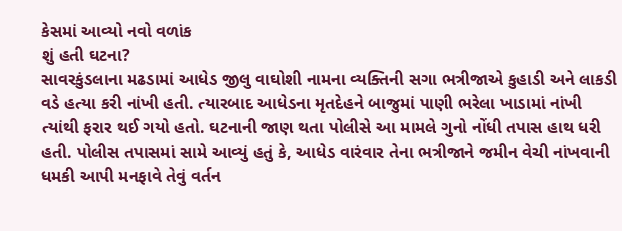કેસમાં આવ્યો નવો વળાંક
શું હતી ઘટના?
સાવરકુંડલાના મઢડામાં આધેડ જીલુ વાઘોશી નામના વ્યક્તિની સગા ભત્રીજાએ કુહાડી અને લાકડી વડે હત્યા કરી નાંખી હતી. ત્યારબાદ આધેડના મૃતદેહને બાજુમાં પાણી ભરેલા ખાડામાં નાંખી ત્યાંથી ફરાર થઈ ગયો હતો. ઘટનાની જાણ થતા પોલીસે આ મામલે ગુનો નોંધી તપાસ હાથ ધરી હતી. પોલીસ તપાસમાં સામે આવ્યું હતું કે, આધેડ વારંવાર તેના ભત્રીજાને જમીન વેચી નાંખવાની ધમકી આપી મનફાવે તેવું વર્તન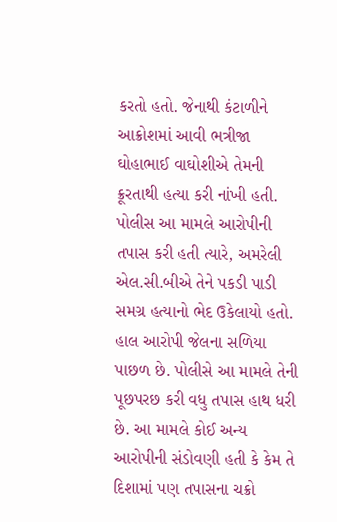કરતો હતો. જેનાથી કંટાળીને આક્રોશમાં આવી ભત્રીજા ઘોહાભાઈ વાઘોશીએ તેમની ક્રૂરતાથી હત્યા કરી નાંખી હતી.
પોલીસ આ મામલે આરોપીની તપાસ કરી હતી ત્યારે, અમરેલી એલ.સી.બીએ તેને પકડી પાડી સમગ્ર હત્યાનો ભેદ ઉકેલાયો હતો. હાલ આરોપી જેલના સળિયા પાછળ છે. પોલીસે આ મામલે તેની પૂછપરછ કરી વધુ તપાસ હાથ ધરી છે. આ મામલે કોઈ અન્ય આરોપીની સંડોવણી હતી કે કેમ તે દિશામાં પણ તપાસના ચક્રો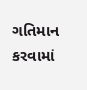ગતિમાન કરવામાં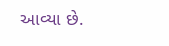આવ્યા છે.